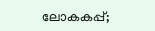ലോകകപ്പ്;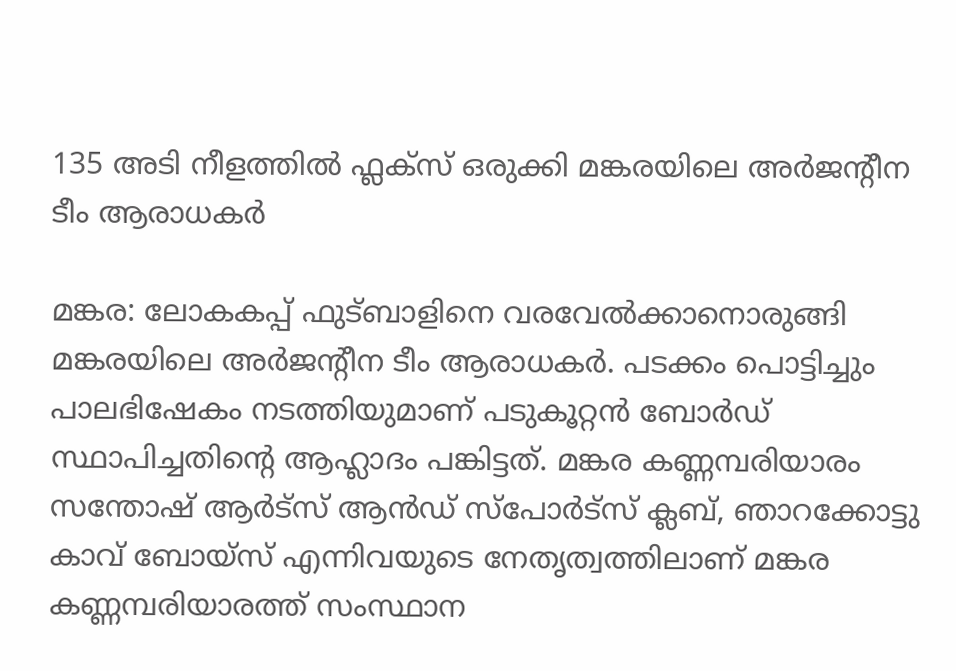135 അടി നീളത്തിൽ ഫ്ലക്സ് ഒരുക്കി മങ്കരയിലെ അർജന്റീന ടീം ആരാധകർ

മങ്കര: ലോകകപ്പ് ഫുട്ബാളിനെ വരവേൽക്കാനൊരുങ്ങി മങ്കരയിലെ അർജന്റീന ടീം ആരാധകർ. പടക്കം പൊട്ടിച്ചും പാലഭിഷേകം നടത്തിയുമാണ് പടുകൂറ്റൻ ബോർഡ് സ്ഥാപിച്ചതിന്റെ ആഹ്ലാദം പങ്കിട്ടത്. മങ്കര കണ്ണമ്പരിയാരം സന്തോഷ് ആർട്സ് ആൻഡ് സ്പോർട്സ് ക്ലബ്, ഞാറക്കോട്ടു കാവ് ബോയ്സ് എന്നിവയുടെ നേതൃത്വത്തിലാണ് മങ്കര കണ്ണമ്പരിയാരത്ത് സംസ്ഥാന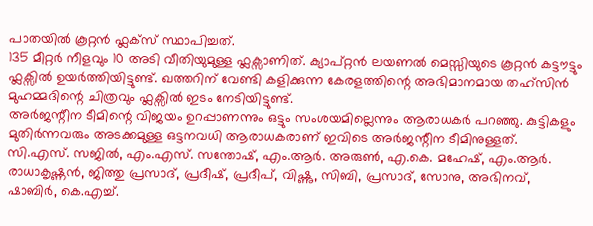പാതയിൽ കൂറ്റൻ ഫ്ലക്സ് സ്ഥാപിച്ചത്.
135 മീറ്റർ നീളവും 10 അടി വീതിയുമുള്ള ഫ്ലക്സാണിത്. ക്യാപ്റ്റൻ ലയണൽ മെസ്സിയുടെ കൂറ്റൻ കട്ടൗട്ടും ഫ്ലക്സിൽ ഉയർത്തിയിട്ടുണ്ട്. ഖത്തറിന് വേണ്ടി കളിക്കുന്ന കേരളത്തിന്റെ അഭിമാനമായ തഹ്സിൻ മുഹമ്മദിന്റെ ചിത്രവും ഫ്ലക്സിൽ ഇടം നേടിയിട്ടുണ്ട്.
അർജന്റീന ടീമിന്റെ വിജയം ഉറപ്പാണന്നും ഒട്ടും സംശയമില്ലെന്നും ആരാധകർ പറഞ്ഞു. കുട്ടികളും മുതിർന്നവരും അടക്കമുള്ള ഒട്ടനവധി ആരാധകരാണ് ഇവിടെ അർജന്റീന ടീമിനുള്ളത്. സി.എസ്. സജിൽ, എം.എസ്. സന്തോഷ്, എം.ആർ. അരുൺ, എ.കെ. മഹേഷ്, എം.ആർ. രാധാകൃഷ്ണൻ, ജിത്തു പ്രസാദ്, പ്രദീഷ്, പ്രദീപ്, വിഷ്ണു, സിബി, പ്രസാദ്, സോനു, അഭിനവ്, ഷാബിർ, കെ.എച്ച്.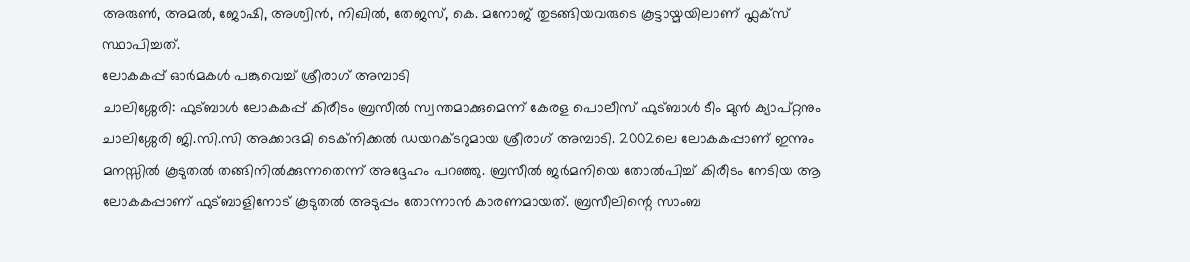അരുൺ, അമൽ, ജോഷി, അശ്വിൻ, നിഖിൽ, തേജസ്, കെ. മനോജ് തുടങ്ങിയവരുടെ കൂട്ടായ്മയിലാണ് ഫ്ലക്സ് സ്ഥാപിച്ചത്.
ലോകകപ്പ് ഓർമകൾ പങ്കുവെച്ച് ശ്രീരാഗ് അമ്പാടി
ചാലിശ്ശേരി: ഫുട്ബാൾ ലോകകപ്പ് കിരീടം ബ്രസീൽ സ്വന്തമാക്കുമെന്ന് കേരള പൊലീസ് ഫുട്ബാൾ ടീം മുൻ ക്യാപ്റ്റനും ചാലിശ്ശേരി ജി.സി.സി അക്കാദമി ടെക്നിക്കൽ ഡയറക്ടറുമായ ശ്രീരാഗ് അമ്പാടി. 2002ലെ ലോകകപ്പാണ് ഇന്നും മനസ്സിൽ കൂടുതൽ തങ്ങിനിൽക്കുന്നതെന്ന് അദ്ദേഹം പറഞ്ഞു. ബ്രസീൽ ജർമനിയെ തോൽപിച്ച് കിരീടം നേടിയ ആ ലോകകപ്പാണ് ഫുട്ബാളിനോട് കൂടുതൽ അടുപ്പം തോന്നാൻ കാരണമായത്. ബ്രസീലിന്റെ സാംബ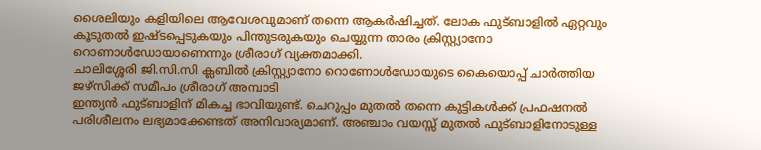ശൈലിയും കളിയിലെ ആവേശവുമാണ് തന്നെ ആകർഷിച്ചത്. ലോക ഫുട്ബാളിൽ ഏറ്റവും കൂടുതൽ ഇഷ്ടപ്പെടുകയും പിന്തുടരുകയും ചെയ്യുന്ന താരം ക്രിസ്റ്റ്യാനോ റൊണാൾഡോയാണെന്നും ശ്രീരാഗ് വ്യക്തമാക്കി.
ചാലിശ്ശേരി ജി.സി.സി ക്ലബിൽ ക്രിസ്റ്റ്യാനോ റൊണോൾഡോയുടെ കൈയൊപ്പ് ചാർത്തിയ ജഴ്സിക്ക് സമീപം ശ്രീരാഗ് അമ്പാടി
ഇന്ത്യൻ ഫുട്ബാളിന് മികച്ച ഭാവിയുണ്ട്. ചെറുപ്പം മുതൽ തന്നെ കുട്ടികൾക്ക് പ്രഫഷനൽ പരിശീലനം ലഭ്യമാക്കേണ്ടത് അനിവാര്യമാണ്. അഞ്ചാം വയസ്സ് മുതൽ ഫുട്ബാളിനോടുള്ള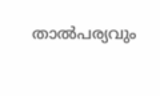താൽപര്യവും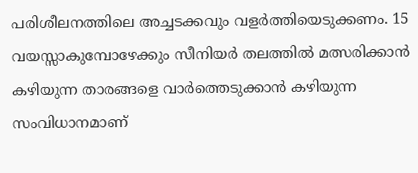പരിശീലനത്തിലെ അച്ചടക്കവും വളർത്തിയെടുക്കണം. 15 വയസ്സാകുമ്പോഴേക്കും സീനിയർ തലത്തിൽ മത്സരിക്കാൻ കഴിയുന്ന താരങ്ങളെ വാർത്തെടുക്കാൻ കഴിയുന്ന സംവിധാനമാണ്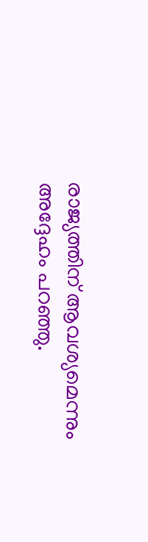രാജ്യത്തിന് ആവശ്യമെന്നും അദ്ദേഹം പറഞ്ഞു.